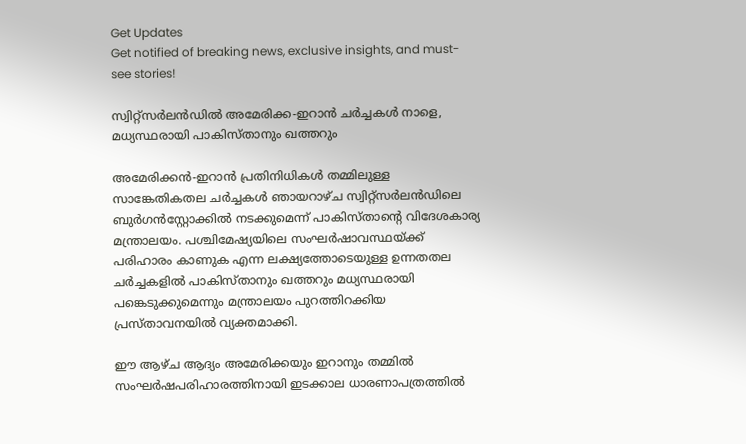Get Updates
Get notified of breaking news, exclusive insights, and must-see stories!

സ്വിറ്റ്സർലൻഡിൽ അമേരിക്ക-ഇറാൻ ചർച്ചകൾ നാളെ, മധ്യസ്ഥരായി പാകിസ്താനും ഖത്തറും

അമേരിക്കൻ-ഇറാൻ പ്രതിനിധികൾ തമ്മിലുള്ള സാങ്കേതികതല ചർച്ചകൾ ഞായറാഴ്ച സ്വിറ്റ്സർലൻഡിലെ ബുർഗൻസ്റ്റോക്കിൽ നടക്കുമെന്ന് പാകിസ്താന്റെ വിദേശകാര്യ മന്ത്രാലയം. പശ്ചിമേഷ്യയിലെ സംഘർഷാവസ്ഥയ്ക്ക് പരിഹാരം കാണുക എന്ന ലക്ഷ്യത്തോടെയുള്ള ഉന്നതതല ചർച്ചകളിൽ പാകിസ്താനും ഖത്തറും മധ്യസ്ഥരായി പങ്കെടുക്കുമെന്നും മന്ത്രാലയം പുറത്തിറക്കിയ പ്രസ്താവനയിൽ വ്യക്തമാക്കി.

ഈ ആഴ്ച ആദ്യം അമേരിക്കയും ഇറാനും തമ്മിൽ സംഘർഷപരിഹാരത്തിനായി ഇടക്കാല ധാരണാപത്രത്തിൽ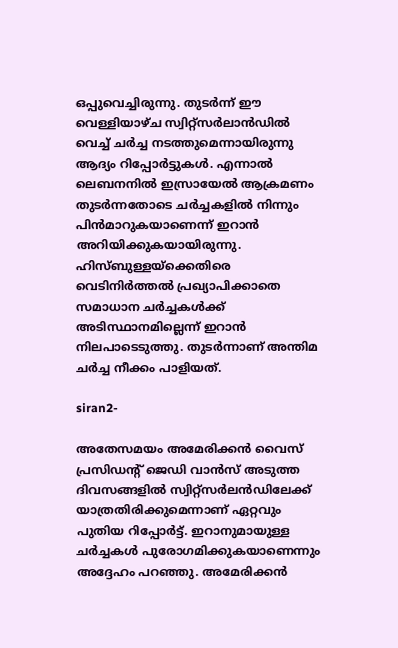ഒപ്പുവെച്ചിരുന്നു. തുടർന്ന് ഈ വെള്ളിയാഴ്ച സ്വിറ്റ്സർലാൻഡിൽ വെച്ച് ചർച്ച നടത്തുമെന്നായിരുന്നു ആദ്യം റിപ്പോർട്ടുകൾ. എന്നാൽ ലെബനനിൽ ഇസ്രായേൽ ആക്രമണം തുടർന്നതോടെ ചർച്ചകളിൽ നിന്നും പിൻമാറുകയാണെന്ന് ഇറാൻ അറിയിക്കുകയായിരുന്നു. ഹിസ്ബുള്ളയ്ക്കെതിരെ വെടിനിർത്തൽ പ്രഖ്യാപിക്കാതെ സമാധാന ചർച്ചകൾക്ക് അടിസ്ഥാനമില്ലെന്ന് ഇറാൻ നിലപാടെടുത്തു. തുടർന്നാണ് അന്തിമ ചർച്ച നീക്കം പാളിയത്.

siran2-

അതേസമയം അമേരിക്കൻ വൈസ് പ്രസിഡന്റ് ജെഡി വാൻസ് അടുത്ത ദിവസങ്ങളിൽ സ്വിറ്റ്സർലൻഡിലേക്ക് യാത്രതിരിക്കുമെന്നാണ് ഏറ്റവും പുതിയ റിപ്പോർട്ട്. ഇറാനുമായുള്ള ചർച്ചകൾ പുരോഗമിക്കുകയാണെന്നും അദ്ദേഹം പറഞ്ഞു. അമേരിക്കൻ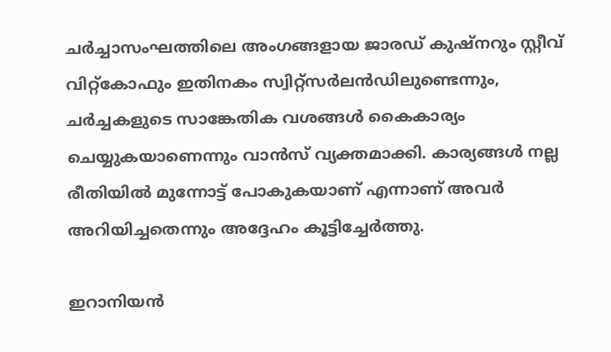ചർച്ചാസംഘത്തിലെ അംഗങ്ങളായ ജാരഡ് കുഷ്‌നറും സ്റ്റീവ് വിറ്റ്കോഫും ഇതിനകം സ്വിറ്റ്സർലൻഡിലുണ്ടെന്നും, ചർച്ചകളുടെ സാങ്കേതിക വശങ്ങൾ കൈകാര്യം ചെയ്യുകയാണെന്നും വാൻസ് വ്യക്തമാക്കി. കാര്യങ്ങൾ നല്ല രീതിയിൽ മുന്നോട്ട് പോകുകയാണ് എന്നാണ് അവർ അറിയിച്ചതെന്നും അദ്ദേഹം കൂട്ടിച്ചേർത്തു.

ഇറാനിയൻ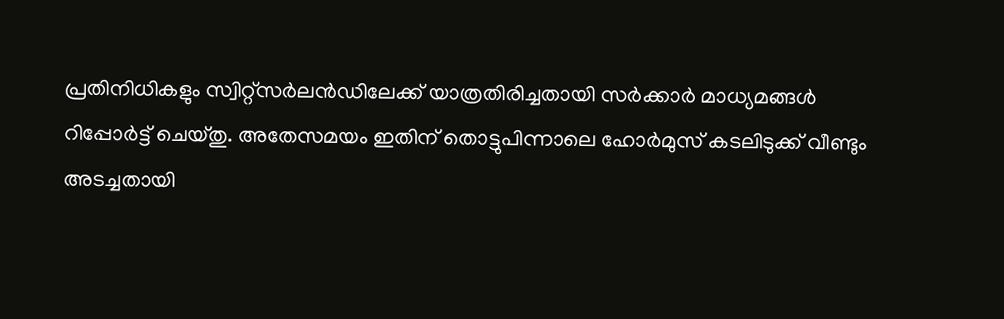പ്രതിനിധികളും സ്വിറ്റ്സർലൻഡിലേക്ക് യാത്രതിരിച്ചതായി സർക്കാർ മാധ്യമങ്ങൾ റിപ്പോർട്ട് ചെയ്തു. അതേസമയം ഇതിന് തൊട്ടുപിന്നാലെ ഹോർമുസ് കടലിടുക്ക് വീണ്ടും അടച്ചതായി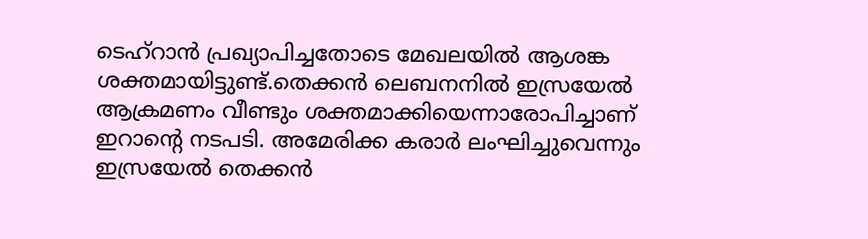ടെഹ്റാൻ പ്രഖ്യാപിച്ചതോടെ മേഖലയിൽ ആശങ്ക ശക്തമായിട്ടുണ്ട്.തെക്കൻ ലെബനനിൽ ഇസ്രയേൽ ആക്രമണം വീണ്ടും ശക്തമാക്കിയെന്നാരോപിച്ചാണ് ഇറാൻ്റെ നടപടി. അമേരിക്ക കരാർ ലംഘിച്ചുവെന്നും ഇസ്രയേൽ തെക്കൻ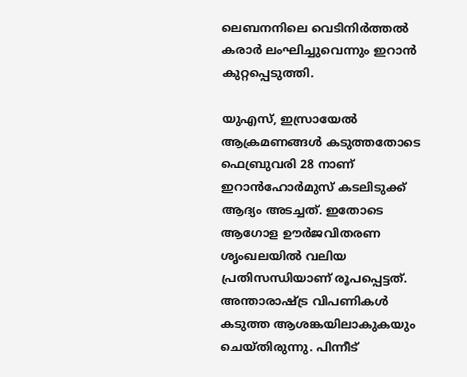ലെബനനിലെ വെടിനിർത്തൽ കരാർ ലംഘിച്ചുവെന്നും ഇറാൻ കുറ്റപ്പെടുത്തി.

യുഎസ്, ഇസ്രായേൽ ആക്രമണങ്ങൾ കടുത്തതോടെ ഫെബ്രുവരി 28 നാണ് ഇറാൻഹോർമുസ് കടലിടുക്ക് ആദ്യം അടച്ചത്. ഇതോടെ ആഗോള ഊർജവിതരണ ശൃംഖലയിൽ വലിയ പ്രതിസന്ധിയാണ് രൂപപ്പെട്ടത്. അന്താരാഷ്ട്ര വിപണികൾ കടുത്ത ആശങ്കയിലാകുകയും ചെയ്തിരുന്നു. പിന്നീട്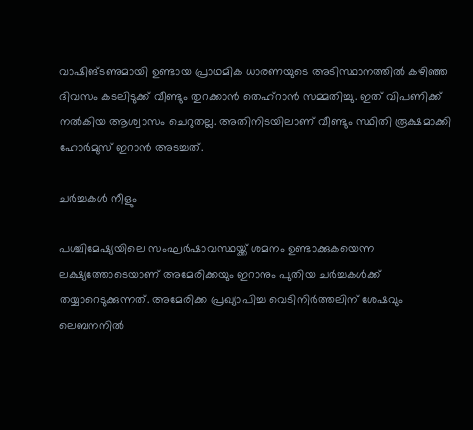വാഷിങ്ടണുമായി ഉണ്ടായ പ്രാഥമിക ധാരണയുടെ അടിസ്ഥാനത്തിൽ കഴിഞ്ഞ ദിവസം കടലിടുക്ക് വീണ്ടും തുറക്കാൻ തെഹ്റാൻ സമ്മതിച്ചു. ഇത് വിപണിക്ക് നൽകിയ ആശ്വാസം ചെറുതല്ല. അതിനിടയിലാണ് വീണ്ടും സ്ഥിതി രൂക്ഷമാക്കി ഹോർമുസ് ഇറാൻ അടച്ചത്.

ചർച്ചകൾ നീളും

പശ്ചിമേഷ്യയിലെ സംഘർഷാവസ്ഥയ്ക്ക് ശമനം ഉണ്ടാക്കുകയെന്ന ലക്ഷ്യത്തോടെയാണ് അമേരിക്കയും ഇറാനും പുതിയ ചർച്ചകൾക്ക് തയ്യാറെടുക്കുന്നത്. അമേരിക്ക പ്രഖ്യാപിച്ച വെടിനിർത്തലിന് ശേഷവും ലെബനനിൽ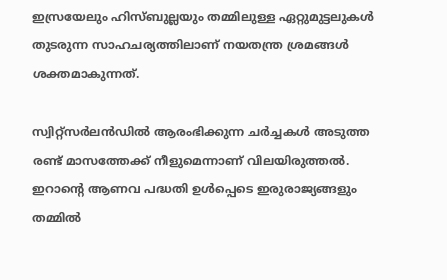ഇസ്രയേലും ഹിസ്ബുല്ലയും തമ്മിലുള്ള ഏറ്റുമുട്ടലുകൾ തുടരുന്ന സാഹചര്യത്തിലാണ് നയതന്ത്ര ശ്രമങ്ങൾ ശക്തമാകുന്നത്.

സ്വിറ്റ്സർലൻഡിൽ ആരംഭിക്കുന്ന ചർച്ചകൾ അടുത്ത രണ്ട് മാസത്തേക്ക് നീളുമെന്നാണ് വിലയിരുത്തൽ. ഇറാന്റെ ആണവ പദ്ധതി ഉൾപ്പെടെ ഇരുരാജ്യങ്ങളും തമ്മിൽ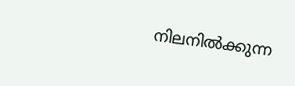നിലനിൽക്കുന്ന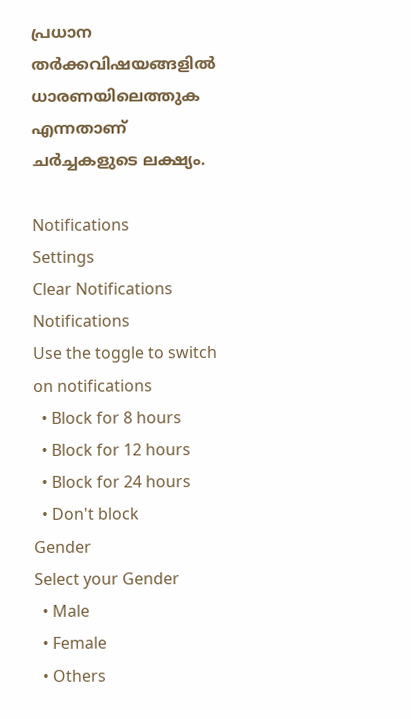പ്രധാന തർക്കവിഷയങ്ങളിൽ ധാരണയിലെത്തുക എന്നതാണ് ചർച്ചകളുടെ ലക്ഷ്യം.

Notifications
Settings
Clear Notifications
Notifications
Use the toggle to switch on notifications
  • Block for 8 hours
  • Block for 12 hours
  • Block for 24 hours
  • Don't block
Gender
Select your Gender
  • Male
  • Female
  • Others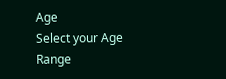Age
Select your Age Range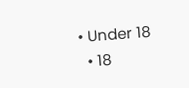• Under 18
  • 18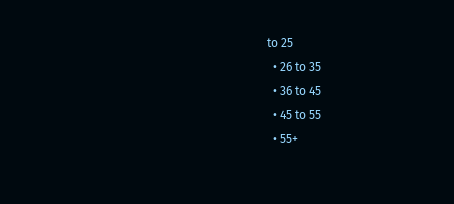to 25
  • 26 to 35
  • 36 to 45
  • 45 to 55
  • 55+